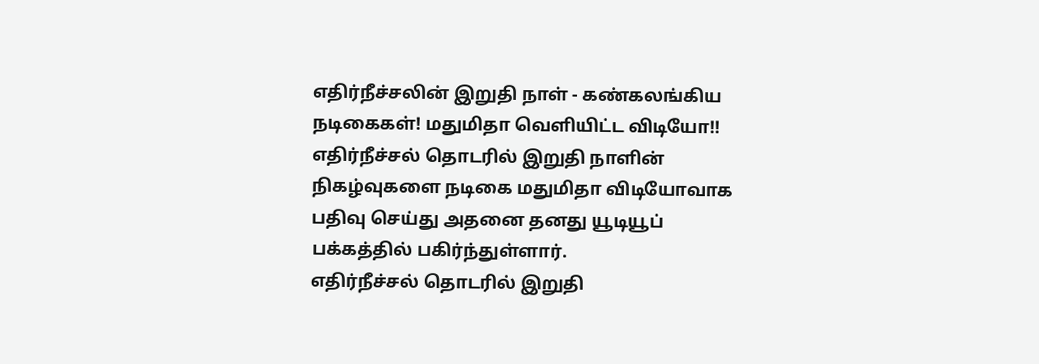எதிர்நீச்சலின் இறுதி நாள் - கண்கலங்கிய நடிகைகள்! மதுமிதா வெளியிட்ட விடியோ!!
எதிர்நீச்சல் தொடரில் இறுதி நாளின் நிகழ்வுகளை நடிகை மதுமிதா விடியோவாக பதிவு செய்து அதனை தனது யூடியூப் பக்கத்தில் பகிர்ந்துள்ளார்.
எதிர்நீச்சல் தொடரில் இறுதி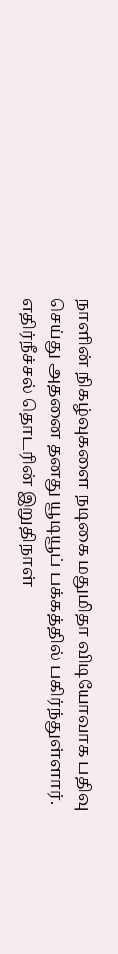நாளின் நிகழ்வுகளை நடிகை மதுமிதா விடியோவாக பதிவு செய்து அதனை தனது யூடியூப் பக்கத்தில் பகிர்ந்துள்ளார்.
எதிர்நீச்சல் தொடரின் இறுதிநாள்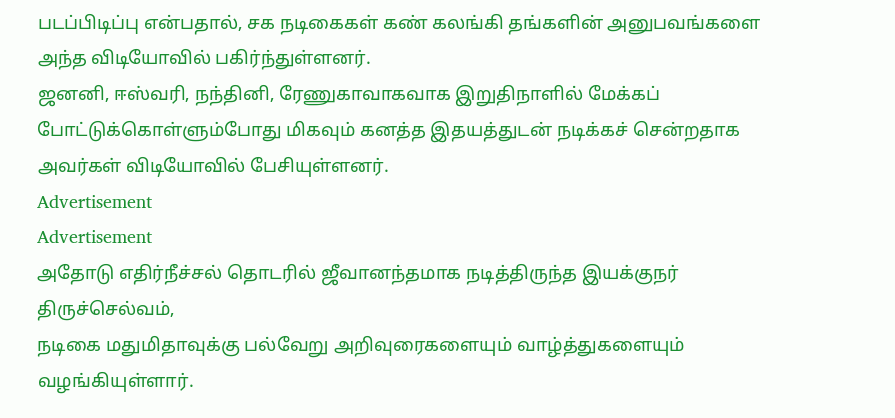படப்பிடிப்பு என்பதால், சக நடிகைகள் கண் கலங்கி தங்களின் அனுபவங்களை அந்த விடியோவில் பகிர்ந்துள்ளனர்.
ஜனனி, ஈஸ்வரி, நந்தினி, ரேணுகாவாகவாக இறுதிநாளில் மேக்கப் போட்டுக்கொள்ளும்போது மிகவும் கனத்த இதயத்துடன் நடிக்கச் சென்றதாக அவர்கள் விடியோவில் பேசியுள்ளனர்.
Advertisement
Advertisement
அதோடு எதிர்நீச்சல் தொடரில் ஜீவானந்தமாக நடித்திருந்த இயக்குநர் திருச்செல்வம்,
நடிகை மதுமிதாவுக்கு பல்வேறு அறிவுரைகளையும் வாழ்த்துகளையும் வழங்கியுள்ளார்.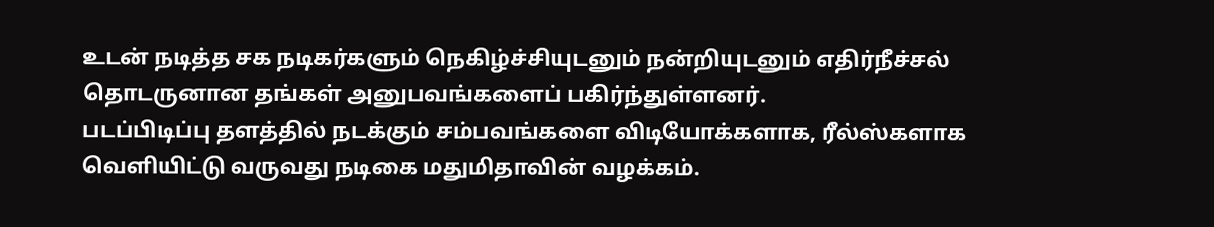உடன் நடித்த சக நடிகர்களும் நெகிழ்ச்சியுடனும் நன்றியுடனும் எதிர்நீச்சல் தொடருனான தங்கள் அனுபவங்களைப் பகிர்ந்துள்ளனர்.
படப்பிடிப்பு தளத்தில் நடக்கும் சம்பவங்களை விடியோக்களாக, ரீல்ஸ்களாக வெளியிட்டு வருவது நடிகை மதுமிதாவின் வழக்கம்.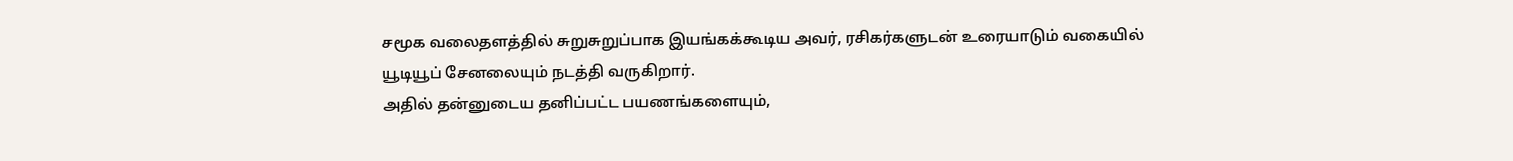சமூக வலைதளத்தில் சுறுசுறுப்பாக இயங்கக்கூடிய அவர், ரசிகர்களுடன் உரையாடும் வகையில் யூடியூப் சேனலையும் நடத்தி வருகிறார்.
அதில் தன்னுடைய தனிப்பட்ட பயணங்களையும்,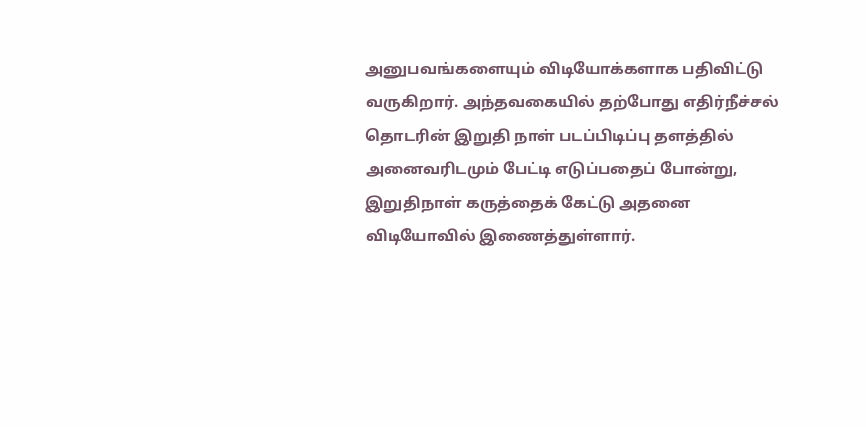அனுபவங்களையும் விடியோக்களாக பதிவிட்டு வருகிறார். அந்தவகையில் தற்போது எதிர்நீச்சல் தொடரின் இறுதி நாள் படப்பிடிப்பு தளத்தில் அனைவரிடமும் பேட்டி எடுப்பதைப் போன்று, இறுதிநாள் கருத்தைக் கேட்டு அதனை விடியோவில் இணைத்துள்ளார்.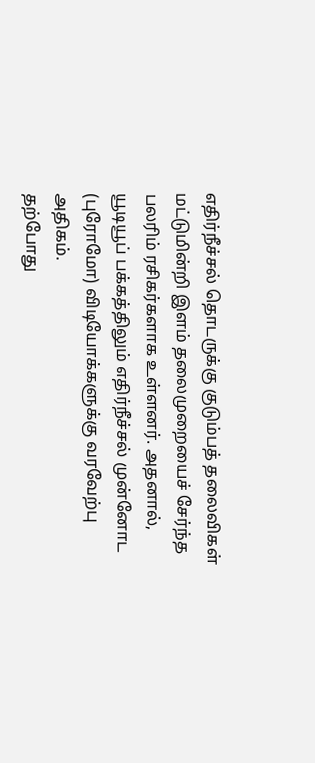எதிர்நீச்சல் தொடருக்கு குடும்பத் தலைவிகள் மட்டுமின்றி இளம் தலைமுறையைச் சேர்ந்த பலரிம் ரசிகர்களாக உள்ளனர். அதனால், யூடியூப் பக்கத்திலும் எதிர்நீச்சல் முன்னோட (புரோமோ) விடியோக்களுக்கு வரவேற்பு அதிகம்.
தற்போது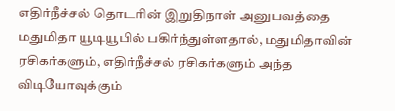எதிர்நீச்சல் தொடரின் இறுதிநாள் அனுபவத்தை மதுமிதா யூடியூபில் பகிர்ந்துள்ளதால், மதுமிதாவின் ரசிகர்களும், எதிர்நீச்சல் ரசிகர்களும் அந்த விடியோவுக்கும்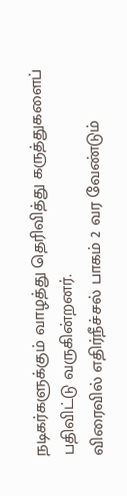நடிகர்களுக்கும் வாழத்து தெரிவித்து கருத்துகளைப் பதிவிட்டு வருகின்றனர்.
விரைவில் எதிர்நீச்சல் பாகம் 2 வர வேண்டும்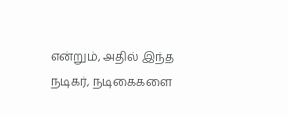என்றும், அதில் இந்த நடிகர், நடிகைகளை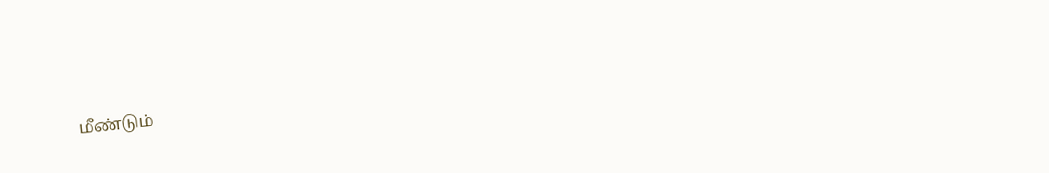மீண்டும்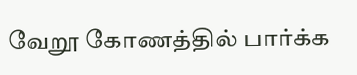வேறூ கோணத்தில் பார்க்க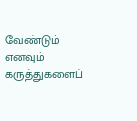வேண்டும் எனவும் கருத்துகளைப்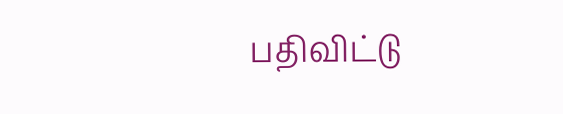பதிவிட்டு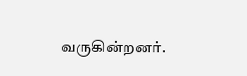வருகின்றனர்.